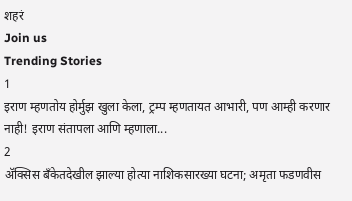शहरं
Join us
Trending Stories
1
इराण म्हणतोय होर्मुझ खुला केला, ट्रम्प म्हणतायत आभारी, पण आम्ही करणार नाही! इराण संतापला आणि म्हणाला...
2
ॲक्सिस बँकेतदेखील झाल्या होत्या नाशिकसारख्या घटना; अमृता फडणवीस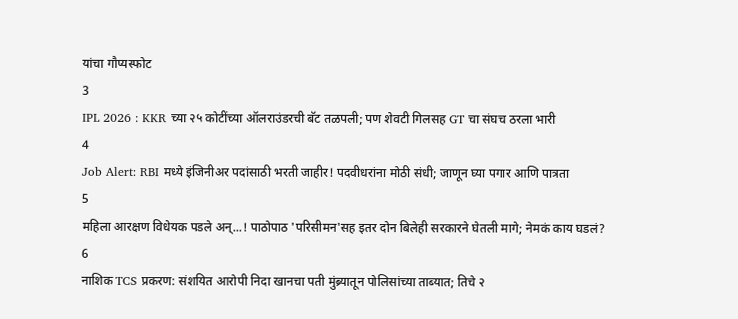यांचा गौप्यस्फोट
3
IPL 2026 : KKR च्या २५ कोटींच्या ऑलराउंडरची बॅट तळपली; पण शेवटी गिलसह GT चा संघच ठरला भारी
4
Job Alert: RBI मध्ये इंजिनीअर पदांसाठी भरती जाहीर! पदवीधरांना मोठी संधी; जाणून घ्या पगार आणि पात्रता
5
महिला आरक्षण विधेयक पडले अन्...! पाठोपाठ 'परिसीमन'सह इतर दोन बिलेही सरकारने घेतली मागे; नेमकं काय घडलं?
6
नाशिक TCS प्रकरण: संशयित आरोपी निदा खानचा पती मुंब्र्यातून पोलिसांच्या ताब्यात; तिचे २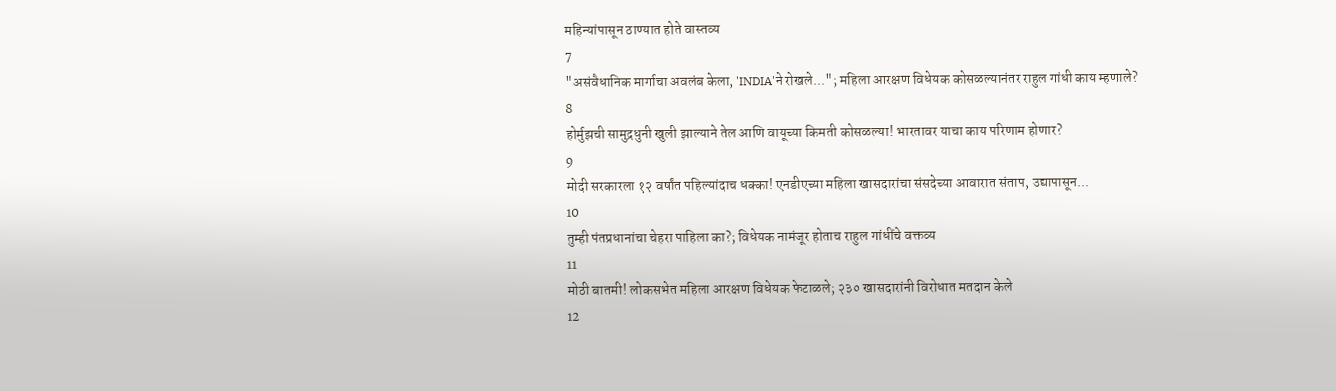महिन्यांपासून ठाण्यात होते वास्तव्य
7
"असंवैधानिक मार्गाचा अवलंब केला, 'INDIA'ने रोखले..."; महिला आरक्षण विधेयक कोसळल्यानंतर राहुल गांधी काय म्हणाले?
8
होर्मुझची सामुद्रधुनी खुली झाल्याने तेल आणि वायूच्या किमती कोसळल्या! भारतावर याचा काय परिणाम होणार?
9
मोदी सरकारला १२ वर्षांत पहिल्यांदाच धक्का! एनडीएच्या महिला खासदारांचा संसदेच्या आवारात संताप, उद्यापासून...
10
तुम्ही पंतप्रधानांचा चेहरा पाहिला का?; विधेयक नामंजूर होताच राहुल गांधींचे वक्तव्य
11
मोठी बातमी! लोकसभेत महिला आरक्षण विधेयक फेटाळले; २३० खासदारांनी विरोधात मतदान केले
12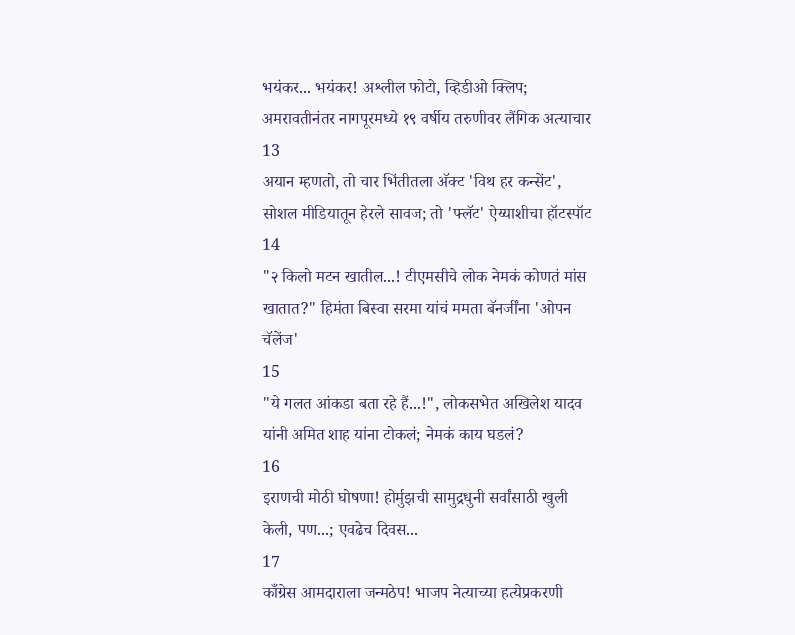भयंकर... भयंकर! अश्लील फोटो, व्हिडीओ क्लिप; अमरावतीनंतर नागपूरमध्ये १९ वर्षीय तरुणीवर लैंगिक अत्याचार
13
अयान म्हणतो, तो चार भिंतीतला अ‍ॅक्ट 'विथ हर कन्सेंट', सोशल मीडियातून हेरले सावज; तो 'फ्लॅट' ऐय्याशीचा हॉटस्पॉट
14
"२ किलो मटन खातील...! टीएमसीचे लोक नेमकं कोणतं मांस खातात?" हिमंता बिस्वा सरमा यांचं ममता बॅनर्जींना 'ओपन चॅलेंज'
15
"ये गलत आंकडा बता रहे हैं...!", लोकसभेत अखिलेश यादव यांनी अमित शाह यांना टोकलं; नेमकं काय घडलं?
16
इराणची मोठी घोषणा! होर्मुझची सामुद्रधुनी सर्वांसाठी खुली केली, पण...; एवढेच दिवस...
17
काँग्रेस आमदाराला जन्मठेप! भाजप नेत्याच्या हत्येप्रकरणी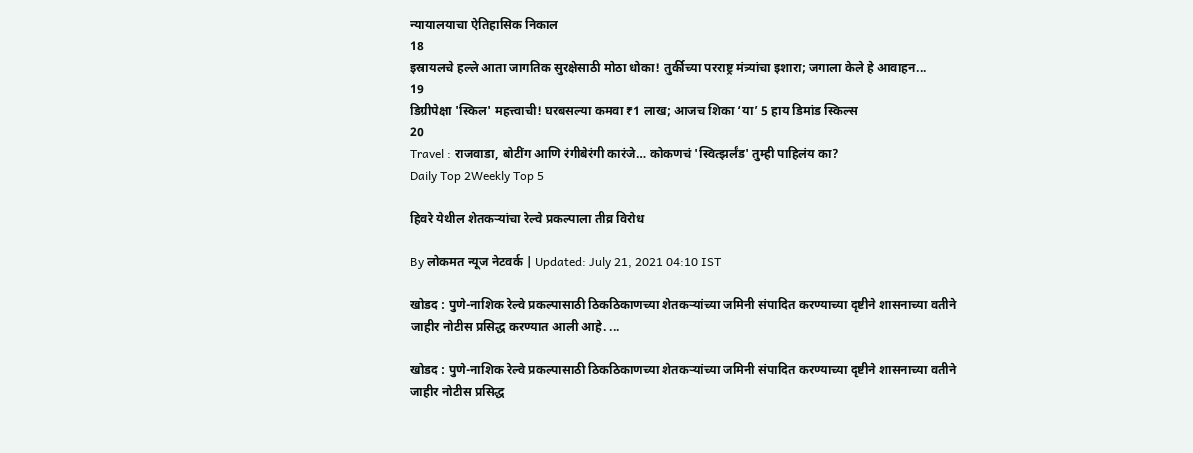न्यायालयाचा ऐतिहासिक निकाल
18
इस्रायलचे हल्ले आता जागतिक सुरक्षेसाठी मोठा धोका! तुर्कीच्या परराष्ट्र मंत्र्यांचा इशारा; जगाला केले हे आवाहन...
19
डिग्रीपेक्षा 'स्किल' महत्त्वाची! घरबसल्या कमवा ₹1 लाख; आजच शिका ‘या’ 5 हाय डिमांड स्किल्स
20
Travel : राजवाडा, बोटींग आणि रंगीबेरंगी कारंजे… कोकणचं 'स्वित्झर्लंड' तुम्ही पाहिलंय का?
Daily Top 2Weekly Top 5

हिवरे येथील शेतकऱ्यांचा रेल्वे प्रकल्पाला तीव्र विरोध

By लोकमत न्यूज नेटवर्क | Updated: July 21, 2021 04:10 IST

खोडद : पुणे-नाशिक रेल्वे प्रकल्पासाठी ठिकठिकाणच्या शेतकऱ्यांच्या जमिनी संपादित करण्याच्या दृष्टीने शासनाच्या वतीने जाहीर नोटीस प्रसिद्ध करण्यात आली आहे. ...

खोडद : पुणे-नाशिक रेल्वे प्रकल्पासाठी ठिकठिकाणच्या शेतकऱ्यांच्या जमिनी संपादित करण्याच्या दृष्टीने शासनाच्या वतीने जाहीर नोटीस प्रसिद्ध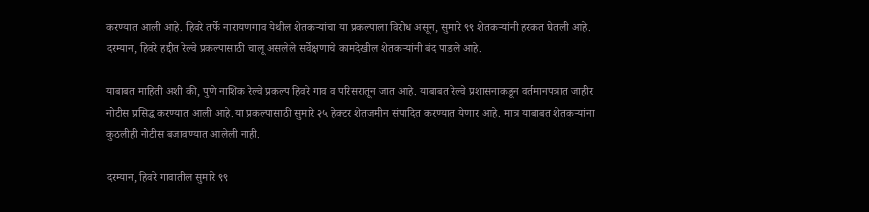करण्यात आली आहे. हिवरे तर्फे नारायणगाव येथील शेतकऱ्यांचा या प्रकल्पाला विरोध असून, सुमारे ९९ शेतकऱ्यांनी हरकत घेतली आहे. दरम्यान, हिवरे हद्दीत रेल्वे प्रकल्पासाठी चालू असलेले सर्वेक्षणाचे कामदेखील शेतकऱ्यांनी बंद पाडले आहे.

याबाबत माहिती अशी की, पुणे नाशिक रेल्वे प्रकल्प हिवरे गाव व परिसरातून जात आहे. याबाबत रेल्वे प्रशासनाकडून वर्तमानपत्रात जाहीर नोटीस प्रसिद्ध करण्यात आली आहे.या प्रकल्पासाठी सुमारे २५ हेक्टर शेतजमीन संपादित करण्यात येणार आहे. मात्र याबाबत शेतकऱ्यांना कुठलीही नोटीस बजावण्यात आलेली नाही.

दरम्यान, हिवरे गावातील सुमारे ९९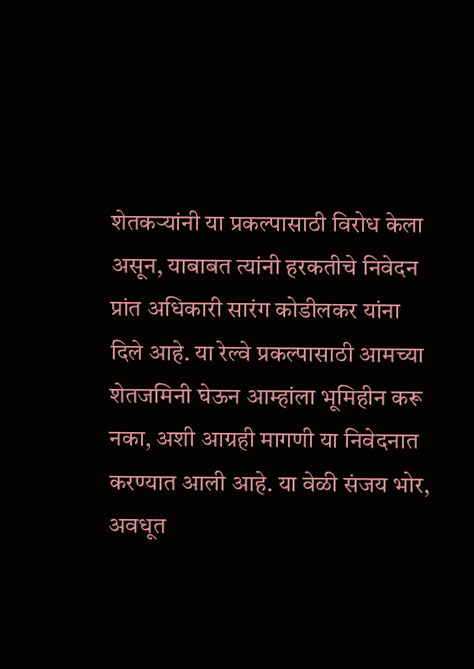शेतकऱ्यांनी या प्रकल्पासाठी विरोध केला असून, याबाबत त्यांनी हरकतीचे निवेदन प्रांत अधिकारी सारंग कोडीलकर यांना दिले आहे. या रेल्वे प्रकल्पासाठी आमच्या शेतजमिनी घेऊन आम्हांला भूमिहीन करू नका, अशी आग्रही मागणी या निवेदनात करण्यात आली आहे. या वेळी संजय भोर, अवधूत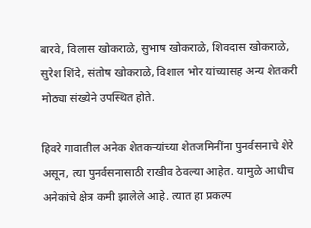बारवे, विलास खोकराळे, सुभाष खोकराळे, शिवदास खोकराळे, सुरेश शिंदे, संतोष खोकराळे, विशाल भोर यांच्यासह अन्य शेतकरी मोठ्या संख्येने उपस्थित होते.

हिवरे गावातील अनेक शेतकऱ्यांच्या शेतजमिनींना पुनर्वसनाचे शेरे असून, त्या पुनर्वसनासाठी राखीव ठेवल्या आहेत. यामुळे आधीच अनेकांचे क्षेत्र कमी झालेले आहे. त्यात हा प्रकल्प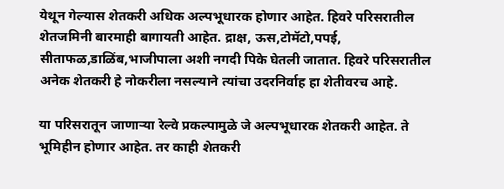येथून गेल्यास शेतकरी अधिक अल्पभूधारक होणार आहेत. हिवरे परिसरातील शेतजमिनी बारमाही बागायती आहेत. द्राक्ष, ऊस,टोमॅटो,पपई, सीताफळ,डाळिंब,भाजीपाला अशी नगदी पिके घेतली जातात. हिवरे परिसरातील अनेक शेतकरी हे नोकरीला नसल्याने त्यांचा उदरनिर्वाह हा शेतीवरच आहे.

या परिसरातून जाणाऱ्या रेल्वे प्रकल्पामुळे जे अल्पभूधारक शेतकरी आहेत. ते भूमिहीन होणार आहेत. तर काही शेतकरी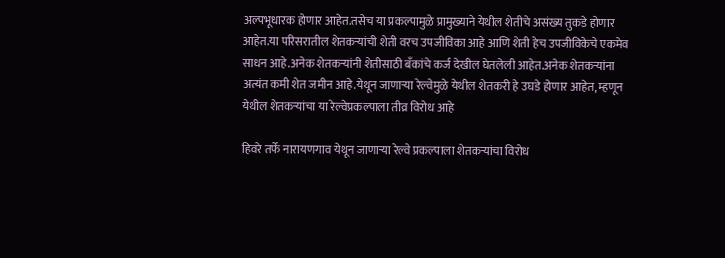अल्पभूधारक होणार आहेत.तसेच या प्रकल्पामुळे प्रामुख्याने येथील शेतीचे असंख्य तुकडे होणार आहेत.या परिसरातील शेतकऱ्यांची शेती वरच उपजीविका आहे आणि शेती हेच उपजीविकेचे एकमेव साधन आहे.अनेक शेतकऱ्यांनी शेतीसाठी बँकांचे कर्ज देखील घेतलेली आहेत.अनेक शेतकऱ्यांना अत्यंत कमी शेत जमीन आहे.येथून जाणाऱ्या रेल्वेमुळे येथील शेतकरी हे उघडे होणार आहेत, म्हणून येथील शेतकऱ्यांचा या रेल्वेप्रकल्पाला तीव्र विरोध आहे

हिवरे तर्फे नारायणगाव येथून जाणाऱ्या रेल्वे प्रकल्पाला शेतकऱ्यांचा विरोध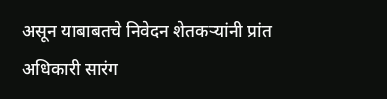असून याबाबतचे निवेदन शेतकऱ्यांनी प्रांत अधिकारी सारंग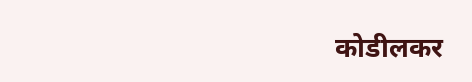कोडीलकर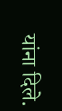यांना दिले.